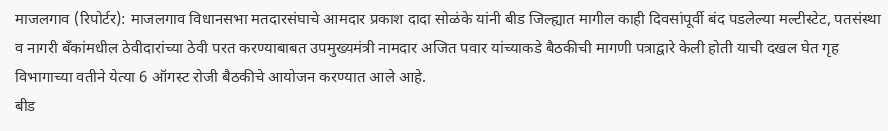माजलगाव (रिपोर्टर): माजलगाव विधानसभा मतदारसंघाचे आमदार प्रकाश दादा सोळंके यांनी बीड जिल्ह्यात मागील काही दिवसांपूर्वी बंद पडलेल्या मल्टीस्टेट, पतसंस्था व नागरी बँकांमधील ठेवीदारांच्या ठेवी परत करण्याबाबत उपमुख्यमंत्री नामदार अजित पवार यांच्याकडे बैठकीची मागणी पत्राद्वारे केली होती याची दखल घेत गृह विभागाच्या वतीने येत्या 6 ऑगस्ट रोजी बैठकीचे आयोजन करण्यात आले आहे.
बीड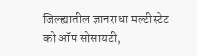जिल्ह्यातील ज्ञानराधा मल्टीस्टेट को ऑप सोसायटी,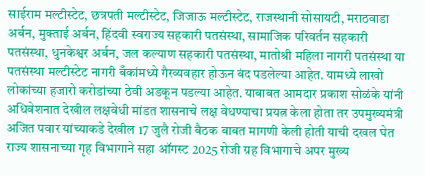साईराम मल्टीस्टेट, छत्रपती मल्टीस्टेट, जिजाऊ मल्टीस्टेट, राजस्थानी सोसायटी, मराठवाडा अर्बन, मुक्ताई अर्बन, हिंदवी स्वराज्य सहकारी पतसंस्था, सामाजिक परिवर्तन सहकारी पतसंस्था, धुनकेश्वर अर्बन, जल कल्याण सहकारी पतसंस्था, मातोश्री महिला नागरी पतसंस्था या पतसंस्था मल्टीस्टेट नागरी बँकांमध्ये गैरव्यवहार होऊन बंद पडलेल्या आहेत. यामध्ये लाखो लोकांच्या हजारो करोडांच्या ठेवी अडकून पडल्या आहेत. याबाबत आमदार प्रकाश सोळंके यांनी अधिवेशनात देखील लक्षवेधी मांडत शासनाचे लक्ष वेधण्याचा प्रयत्न केला होता तर उपमुख्यमंत्री अजित पवार यांच्याकडे देखील 17 जुलै रोजी बैठक बाबत मागणी केली होती याची दखल घेत राज्य शासनाच्या गृह विभागाने सहा ऑगस्ट 2025 रोजी ग्रह विभागाचे अपर मुख्य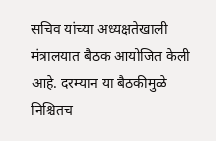सचिव यांच्या अध्यक्षतेखाली मंत्रालयात बैठक आयोजित केली आहे. दरम्यान या बैठकीमुळे निश्चितच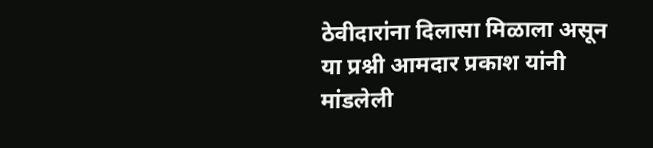ठेवीदारांना दिलासा मिळाला असून या प्रश्नी आमदार प्रकाश यांनी मांडलेली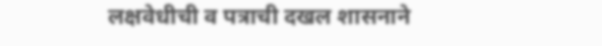लक्षवेधीची व पत्राची दखल शासनाने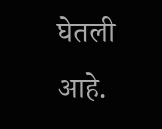घेतली आहे.